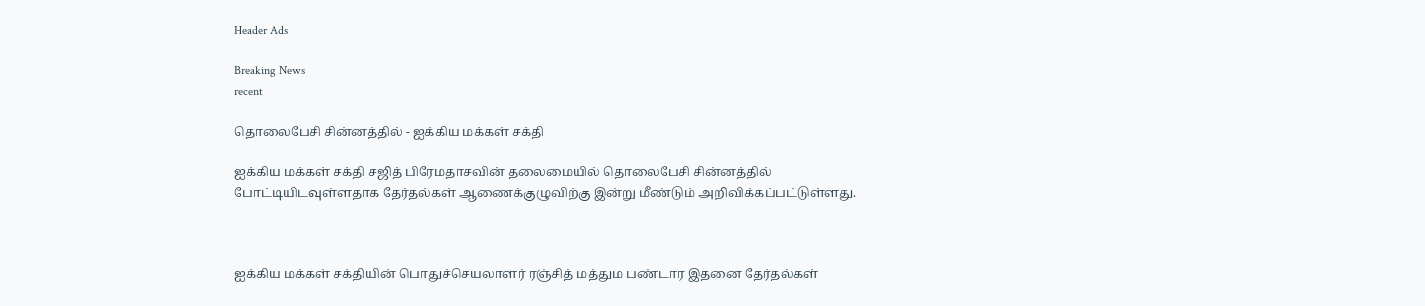Header Ads

Breaking News
recent

தொலைபேசி சின்னத்தில் - ஐக்கிய மக்கள் சக்தி

ஐக்கிய மக்கள் சக்தி சஜித் பிரேமதாசவின் தலைமையில் தொலைபேசி சின்னத்தில் போட்டியிடவுள்ளதாக தேர்தல்கள் ஆணைக்குழுவிற்கு இன்று மீண்டும் அறிவிக்கப்பட்டுள்ளது.



ஐக்கிய மக்கள் சக்தியின் பொதுச்செயலாளர் ரஞ்சித் மத்தும பண்டார இதனை தேர்தல்கள்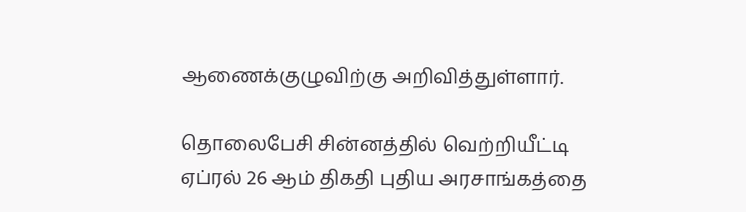ஆணைக்குழுவிற்கு அறிவித்துள்ளார்.

தொலைபேசி சின்னத்தில் வெற்றியீட்டி ஏப்ரல் 26 ஆம் திகதி புதிய அரசாங்கத்தை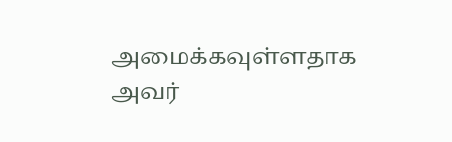அமைக்கவுள்ளதாக அவர்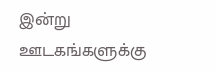இன்று ஊடகங்களுக்கு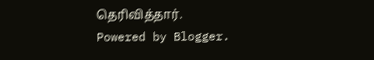தெரிவித்தார்.
Powered by Blogger.